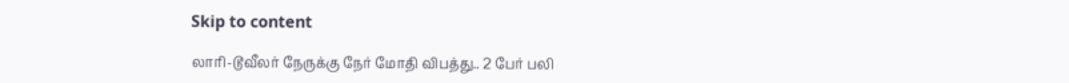Skip to content

லாரி-டூவீலர் நேருக்கு நேர் மோதி விபத்து.. 2 பேர் பலி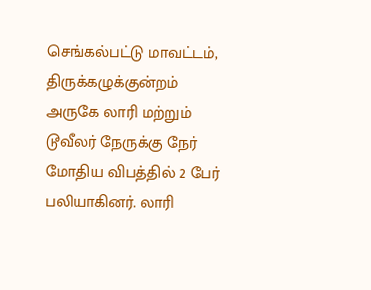செங்கல்பட்டு மாவட்டம், திருக்கழுக்குன்றம் அருகே லாரி மற்றும் டூவீலர் நேருக்கு நேர் மோதிய விபத்தில் 2 பேர் பலியாகினர். லாரி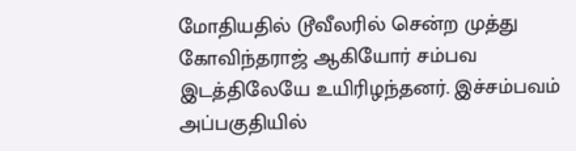மோதியதில் டூவீலரில் சென்ற முத்து கோவிந்தராஜ் ஆகியோர் சம்பவ இடத்திலேயே உயிரிழந்தனர். இச்சம்பவம் அப்பகுதியில்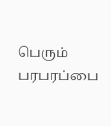பெரும் பரபரப்பை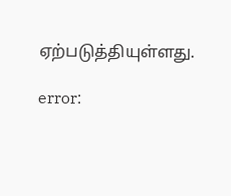ஏற்படுத்தியுள்ளது.

error: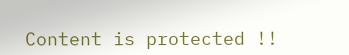Content is protected !!